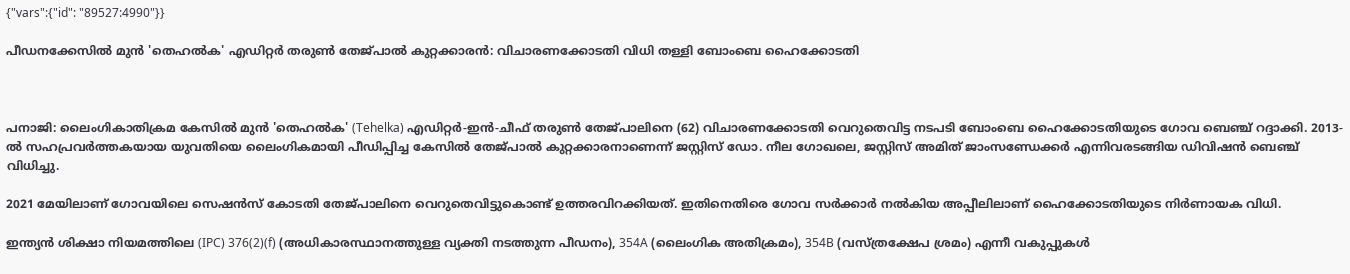{"vars":{"id": "89527:4990"}}

പീഡനക്കേസിൽ മുൻ 'തെഹൽക' എഡിറ്റർ തരുൺ തേജ്പാൽ കുറ്റക്കാരൻ: വിചാരണക്കോടതി വിധി തള്ളി ബോംബെ ഹൈക്കോടതി



പനാജി: ലൈംഗികാതിക്രമ കേസിൽ മുൻ 'തെഹൽക' (Tehelka) എഡിറ്റർ-ഇൻ-ചീഫ് തരുൺ തേജ്പാലിനെ (62) വിചാരണക്കോടതി വെറുതെവിട്ട നടപടി ബോംബെ ഹൈക്കോടതിയുടെ ഗോവ ബെഞ്ച് റദ്ദാക്കി. 2013-ൽ സഹപ്രവർത്തകയായ യുവതിയെ ലൈംഗികമായി പീഡിപ്പിച്ച കേസിൽ തേജ്പാൽ കുറ്റക്കാരനാണെന്ന് ജസ്റ്റിസ് ഡോ. നീല ഗോഖലെ, ജസ്റ്റിസ് അമിത് ജാംസണ്ഡേക്കർ എന്നിവരടങ്ങിയ ഡിവിഷൻ ബെഞ്ച് വിധിച്ചു.

2021 മേയിലാണ് ഗോവയിലെ സെഷൻസ് കോടതി തേജ്പാലിനെ വെറുതെവിട്ടുകൊണ്ട് ഉത്തരവിറക്കിയത്. ഇതിനെതിരെ ഗോവ സർക്കാർ നൽകിയ അപ്പീലിലാണ് ഹൈക്കോടതിയുടെ നിർണായക വിധി.

ഇന്ത്യൻ ശിക്ഷാ നിയമത്തിലെ (IPC) 376(2)(f) (അധികാരസ്ഥാനത്തുള്ള വ്യക്തി നടത്തുന്ന പീഡനം), 354A (ലൈംഗിക അതിക്രമം), 354B (വസ്ത്രക്ഷേപ ശ്രമം) എന്നീ വകുപ്പുകൾ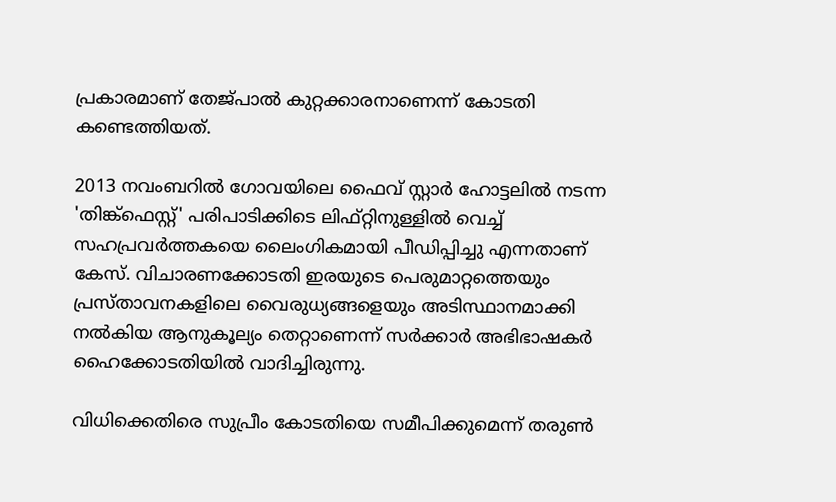പ്രകാരമാണ് തേജ്പാൽ കുറ്റക്കാരനാണെന്ന് കോടതി കണ്ടെത്തിയത്.

2013 നവംബറിൽ ഗോവയിലെ ഫൈവ് സ്റ്റാർ ഹോട്ടലിൽ നടന്ന 'തിങ്ക്ഫെസ്റ്റ്' പരിപാടിക്കിടെ ലിഫ്റ്റിനുള്ളിൽ വെച്ച് സഹപ്രവർത്തകയെ ലൈംഗികമായി പീഡിപ്പിച്ചു എന്നതാണ് കേസ്. വിചാരണക്കോടതി ഇരയുടെ പെരുമാറ്റത്തെയും പ്രസ്താവനകളിലെ വൈരുധ്യങ്ങളെയും അടിസ്ഥാനമാക്കി നൽകിയ ആനുകൂല്യം തെറ്റാണെന്ന് സർക്കാർ അഭിഭാഷകർ ഹൈക്കോടതിയിൽ വാദിച്ചിരുന്നു.

വിധിക്കെതിരെ സുപ്രീം കോടതിയെ സമീപിക്കുമെന്ന് തരുൺ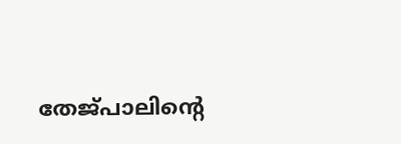തേജ്പാലിന്റെ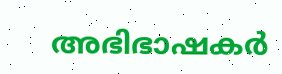അഭിഭാഷകർ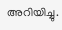അറിയിച്ചു.